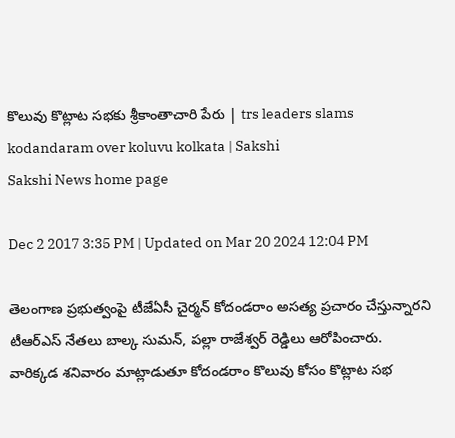కొలువు కొట్లాట సభకు శ్రీకాంతాచారి పేరు | trs leaders slams kodandaram over koluvu kolkata | Sakshi
Sakshi News home page

Dec 2 2017 3:35 PM | Updated on Mar 20 2024 12:04 PM

తెలంగాణ ప్రభుత్వంపై టీజేఏసీ చైర్మన్‌ కోదండరాం అసత్య ప్రచారం చేస్తున్నారని టీఆర్‌ఎస్‌ నేతలు బాల్క సుమన్‌, పల్లా రాజేశ్వర్‌ రెడ్డిలు ఆరోపించారు. వారిక్కడ శనివారం మాట్లాడుతూ కోదండరాం కొలువు కోసం కొట్లాట సభ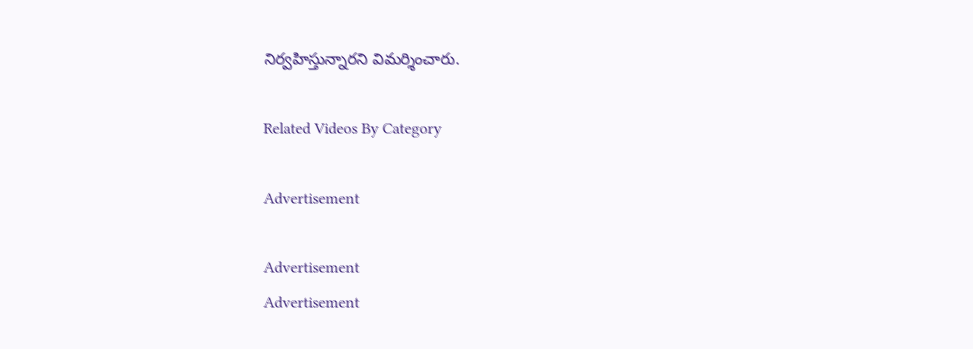నిర్వహిస్తున్నారని విమర్శించారు.

Related Videos By Category

Advertisement

Advertisement
Advertisement